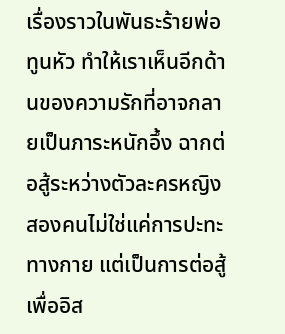เรื่องราวในพันธะร้ายพ่อทูนหัว ทำให้เราเห็นอีกด้านของความรักที่อาจกลายเป็นภาระหนักอึ้ง ฉากต่อสู้ระหว่างตัวละครหญิงสองคนไม่ใช่แค่การปะทะทางกาย แต่เป็นการต่อสู้เพื่ออิส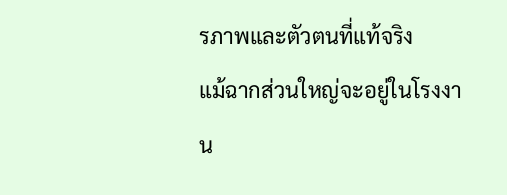รภาพและตัวตนที่แท้จริง
แม้ฉากส่วนใหญ่จะอยู่ในโรงงาน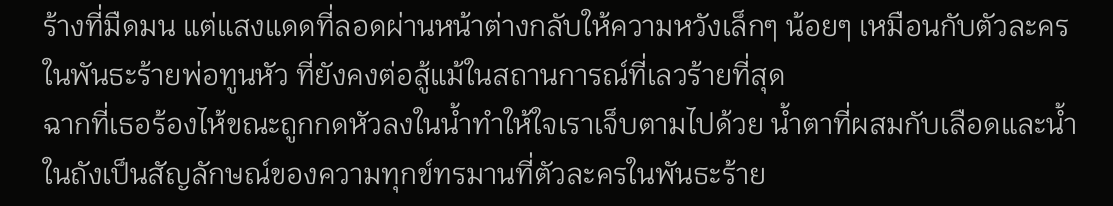ร้างที่มืดมน แต่แสงแดดที่ลอดผ่านหน้าต่างกลับให้ความหวังเล็กๆ น้อยๆ เหมือนกับตัวละครในพันธะร้ายพ่อทูนหัว ที่ยังคงต่อสู้แม้ในสถานการณ์ที่เลวร้ายที่สุด
ฉากที่เธอร้องไห้ขณะถูกกดหัวลงในน้ำทำให้ใจเราเจ็บตามไปด้วย น้ำตาที่ผสมกับเลือดและน้ำในถังเป็นสัญลักษณ์ของความทุกข์ทรมานที่ตัวละครในพันธะร้าย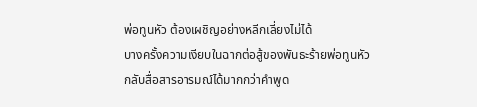พ่อทูนหัว ต้องเผชิญอย่างหลีกเลี่ยงไม่ได้
บางครั้งความเงียบในฉากต่อสู้ของพันธะร้ายพ่อทูนหัว กลับสื่อสารอารมณ์ได้มากกว่าคำพูด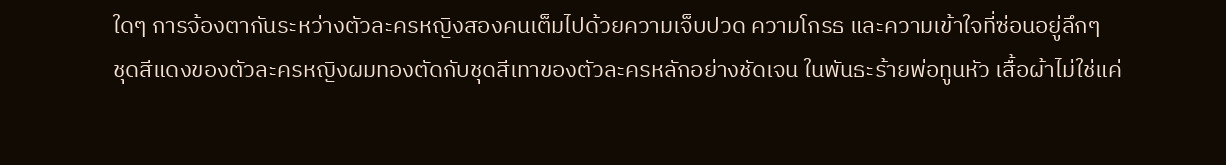ใดๆ การจ้องตากันระหว่างตัวละครหญิงสองคนเต็มไปด้วยความเจ็บปวด ความโกรธ และความเข้าใจที่ซ่อนอยู่ลึกๆ
ชุดสีแดงของตัวละครหญิงผมทองตัดกับชุดสีเทาของตัวละครหลักอย่างชัดเจน ในพันธะร้ายพ่อทูนหัว เสื้อผ้าไม่ใช่แค่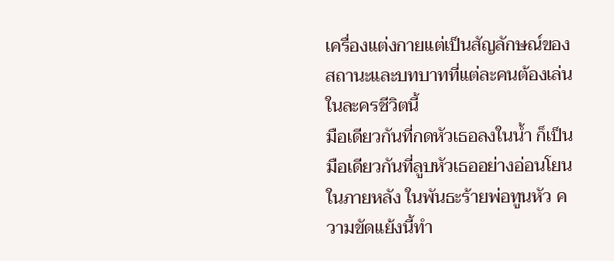เครื่องแต่งกายแต่เป็นสัญลักษณ์ของสถานะและบทบาทที่แต่ละคนต้องเล่นในละครชีวิตนี้
มือเดียวกันที่กดหัวเธอลงในน้ำ ก็เป็นมือเดียวกันที่ลูบหัวเธออย่างอ่อนโยนในภายหลัง ในพันธะร้ายพ่อทูนหัว ความขัดแย้งนี้ทำ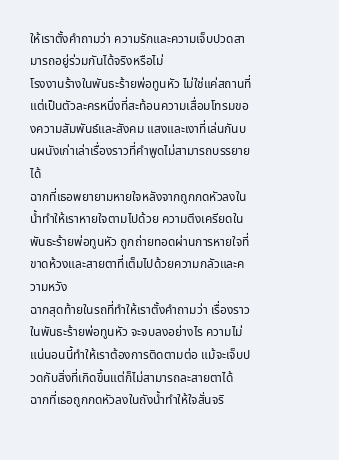ให้เราตั้งคำถามว่า ความรักและความเจ็บปวดสามารถอยู่ร่วมกันได้จริงหรือไม่
โรงงานร้างในพันธะร้ายพ่อทูนหัว ไม่ใช่แค่สถานที่แต่เป็นตัวละครหนึ่งที่สะท้อนความเสื่อมโทรมของความสัมพันธ์และสังคม แสงและเงาที่เล่นกันบนผนังเก่าเล่าเรื่องราวที่คำพูดไม่สามารถบรรยายได้
ฉากที่เธอพยายามหายใจหลังจากถูกกดหัวลงในน้ำทำให้เราหายใจตามไปด้วย ความตึงเครียดในพันธะร้ายพ่อทูนหัว ถูกถ่ายทอดผ่านการหายใจที่ขาดห้วงและสายตาที่เต็มไปด้วยความกลัวและความหวัง
ฉากสุดท้ายในรถที่ทำให้เราตั้งคำถามว่า เรื่องราวในพันธะร้ายพ่อทูนหัว จะจบลงอย่างไร ความไม่แน่นอนนี้ทำให้เราต้องการติดตามต่อ แม้จะเจ็บปวดกับสิ่งที่เกิดขึ้นแต่ก็ไม่สามารถละสายตาได้
ฉากที่เธอถูกกดหัวลงในถังน้ำทำให้ใจสั่นจริ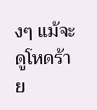งๆ แม้จะดูโหดร้าย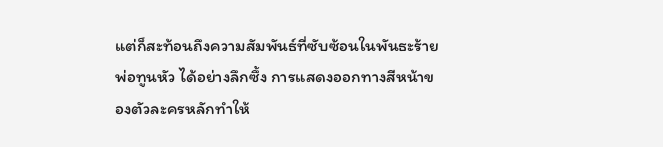แต่ก็สะท้อนถึงความสัมพันธ์ที่ซับซ้อนในพันธะร้ายพ่อทูนหัว ได้อย่างลึกซึ้ง การแสดงออกทางสีหน้าของตัวละครหลักทำให้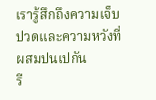เรารู้สึกถึงความเจ็บปวดและความหวังที่ผสมปนเปกัน
รี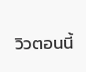วิวตอนนี้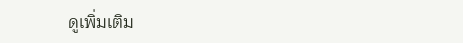ดูเพิ่มเติม